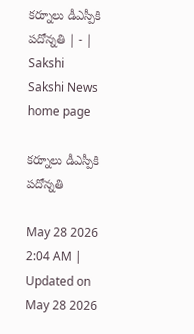కర్నూలు డీఎస్పీకి పదోన్నతి | - | Sakshi
Sakshi News home page

కర్నూలు డీఎస్పీకి పదోన్నతి

May 28 2026 2:04 AM | Updated on May 28 2026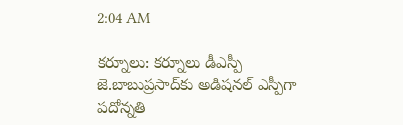2:04 AM

కర్నూలు: కర్నూలు డీఎస్పీ జె.బాబుప్రసాద్‌కు అడిషనల్‌ ఎస్పీగా పదోన్నతి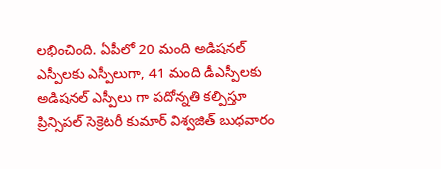లభించింది. ఏపీలో 20 మంది అడిషనల్‌ ఎస్పీలకు ఎస్పీలుగా, 41 మంది డీఎస్పీలకు అడిషనల్‌ ఎస్పీలు గా పదోన్నతి కల్పిస్తూ ప్రిన్సిపల్‌ సెక్రెటరీ కుమార్‌ విశ్వజిత్‌ బుధవారం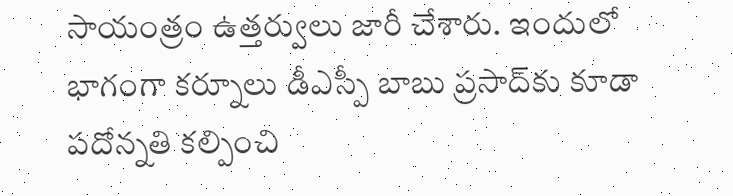సాయంత్రం ఉత్తర్వులు జారీ చేశారు. ఇందులో భాగంగా కర్నూలు డీఎస్పీ బాబు ప్రసాద్‌కు కూడా పదోన్నతి కల్పించి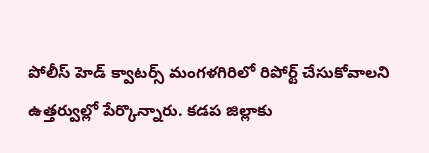పోలీస్‌ హెడ్‌ క్వాటర్స్‌ మంగళగిరిలో రిపోర్ట్‌ చేసుకోవాలని ఉత్తర్వుల్లో పేర్కొన్నారు. కడప జిల్లాకు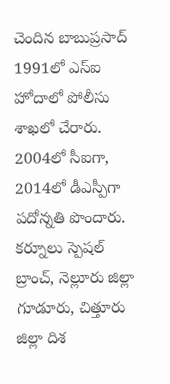చెందిన బాబుప్రసాద్‌ 1991లో ఎస్‌ఐ హోదాలో పోలీసు శాఖలో చేరారు. 2004లో సీఐగా, 2014లో డీఎస్పీగా పదోన్నతి పొందారు. కర్నూలు స్పెషల్‌ బ్రాంచ్‌, నెల్లూరు జిల్లా గూడూరు, చిత్తూరు జిల్లా దిశ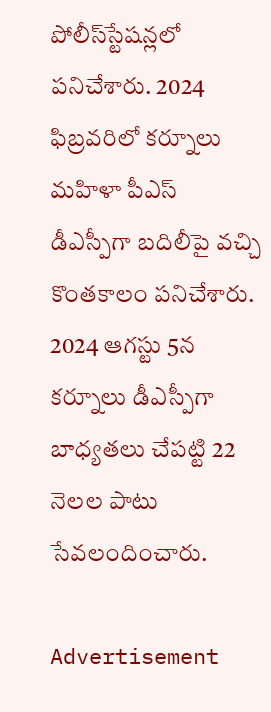పోలీస్‌స్టేషన్లలో పనిచేశారు. 2024 ఫిబ్రవరిలో కర్నూలు మహిళా పీఎస్‌ డీఎస్పీగా బదిలీపై వచ్చి కొంతకాలం పనిచేశారు. 2024 ఆగస్టు 5న కర్నూలు డీఎస్పీగా బాధ్యతలు చేపట్టి 22 నెలల పాటు సేవలందించారు.

Advertisement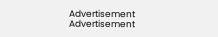Advertisement
Advertisement